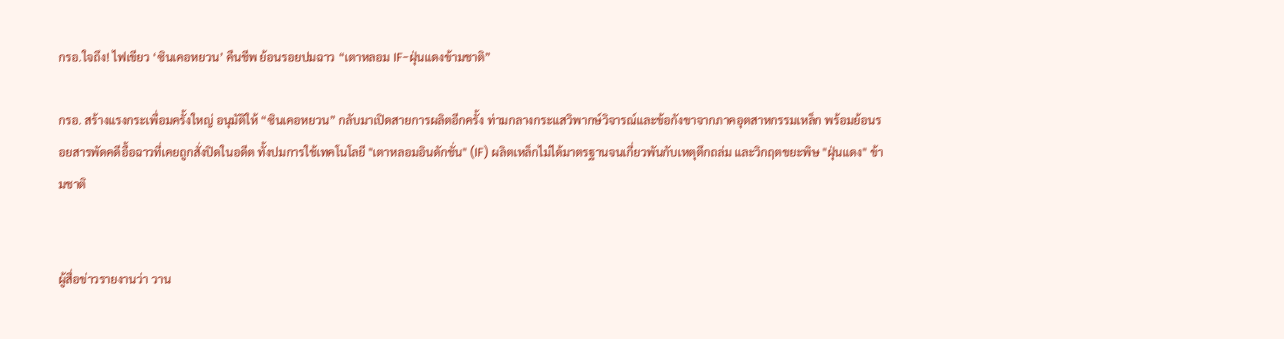กรอ.ใจถึง! ไฟเขียว ‘ซินเคอหยวน’ คืนชีพ ย้อนรอยปมฉาว “เตาหลอม IF-ฝุ่นแดงข้ามชาติ”

กรอ. สร้างแรงกระเพื่อมครั้งใหญ่ อนุมัติให้ “ซินเคอหยวน” กลับมาเปิดสายการผลิตอีกครั้ง ท่ามกลางกระแสวิพากษ์วิจารณ์และข้อกังขาจากภาคอุตสาหกรรมเหล็ก พร้อมย้อนรอยสารพัดคดีอื้อฉาวที่เคยถูกสั่งปิดในอดีต ทั้งปมการใช้เทคโนโลยี "เตาหลอมอินดักชั่น" (IF) ผลิตเหล็กไม่ได้มาตรฐานจนเกี่ยวพันกับเหตุตึกถล่ม และวิกฤตขยะพิษ "ฝุ่นแดง" ข้ามชาติ


ผู้สื่อข่าวรายงานว่า วาน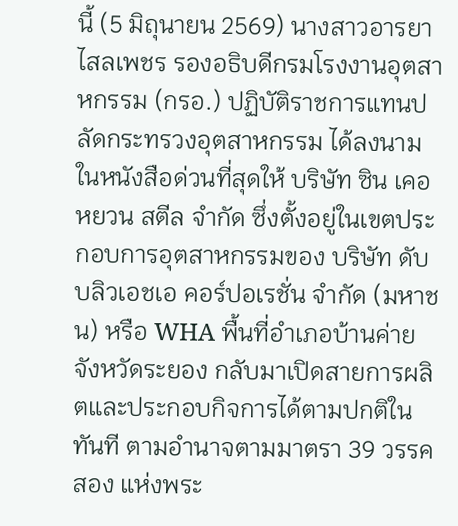นี้ (5 มิถุนายน 2569) นางสาวอารยา ไสลเพชร รองอธิบดีกรมโรงงานอุตสาหกรรม (กรอ.) ปฏิบัติราชการแทนปลัดกระทรวงอุตสาหกรรม ได้ลงนามในหนังสือด่วนที่สุดให้ บริษัท ซิน เคอ หยวน สตีล จำกัด ซึ่งตั้งอยู่ในเขตประกอบการอุตสาหกรรมของ บริษัท ดับบลิวเอชเอ คอร์ปอเรชั่น จำกัด (มหาชน) หรือ WHA พื้นที่อำเภอบ้านค่าย จังหวัดระยอง กลับมาเปิดสายการผลิตและประกอบกิจการได้ตามปกติในทันที ตามอำนาจตามมาตรา 39 วรรคสอง แห่งพระ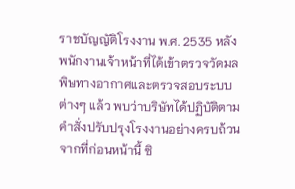ราชบัญญัติโรงงาน พ.ศ. 2535 หลังพนักงานเจ้าหน้าที่ได้เข้าตรวจวัดมลพิษทางอากาศและตรวจสอบระบบต่างๆ แล้ว พบว่าบริษัทได้ปฏิบัติตามคำสั่งปรับปรุงโรงงานอย่างครบถ้วน จากที่ก่อนหน้านี้ ซิ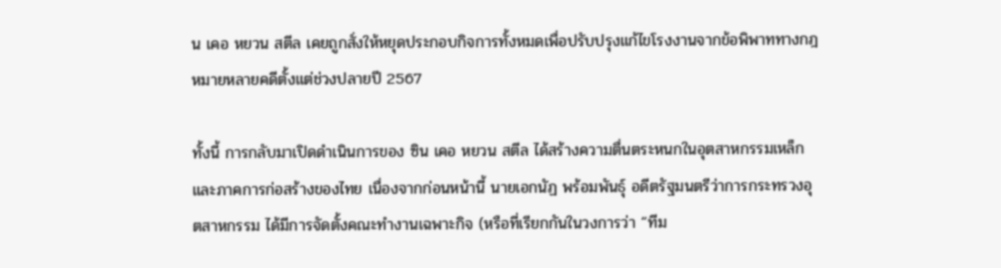น เคอ หยวน สตีล เคยถูกสั่งให้หยุดประกอบกิจการทั้งหมดเพื่อปรับปรุงแก้ไขโรงงานจากข้อพิพาททางกฎหมายหลายคดีตั้งแต่ช่วงปลายปี 2567

ทั้งนี้ การกลับมาเปิดดำเนินการของ ซิน เคอ หยวน สตีล ได้สร้างความตื่นตระหนกในอุตสาหกรรมเหล็กและภาคการก่อสร้างของไทย เนื่องจากก่อนหน้านี้ นายเอกนัฏ พร้อมพันธุ์ อดีตรัฐมนตรีว่าการกระทรวงอุตสาหกรรม ได้มีการจัดตั้งคณะทำงานเฉพาะกิจ (หรือที่เรียกกันในวงการว่า “ทีม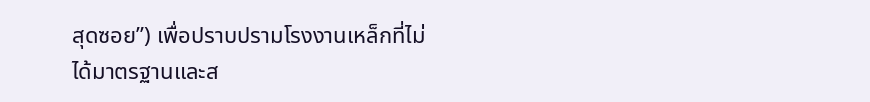สุดซอย”) เพื่อปราบปรามโรงงานเหล็กที่ไม่ได้มาตรฐานและส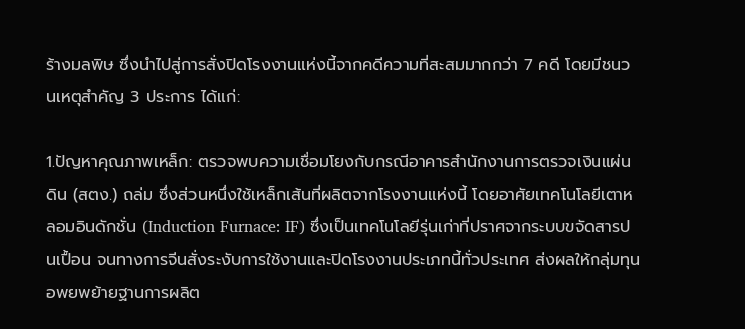ร้างมลพิษ ซึ่งนำไปสู่การสั่งปิดโรงงานแห่งนี้จากคดีความที่สะสมมากกว่า 7 คดี โดยมีชนวนเหตุสำคัญ 3 ประการ ได้แก่:

1.ปัญหาคุณภาพเหล็ก: ตรวจพบความเชื่อมโยงกับกรณีอาคารสำนักงานการตรวจเงินแผ่นดิน (สตง.) ถล่ม ซึ่งส่วนหนึ่งใช้เหล็กเส้นที่ผลิตจากโรงงานแห่งนี้ โดยอาศัยเทคโนโลยีเตาหลอมอินดักชั่น (Induction Furnace: IF) ซึ่งเป็นเทคโนโลยีรุ่นเก่าที่ปราศจากระบบขจัดสารปนเปื้อน จนทางการจีนสั่งระงับการใช้งานและปิดโรงงานประเภทนี้ทั่วประเทศ ส่งผลให้กลุ่มทุนอพยพย้ายฐานการผลิต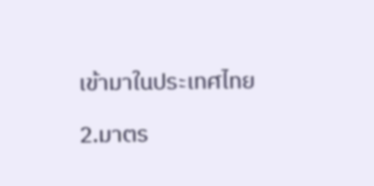เข้ามาในประเทศไทย

2.มาตร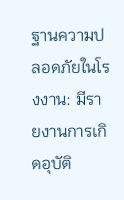ฐานความปลอดภัยในโรงงาน: มีรายงานการเกิดอุบัติ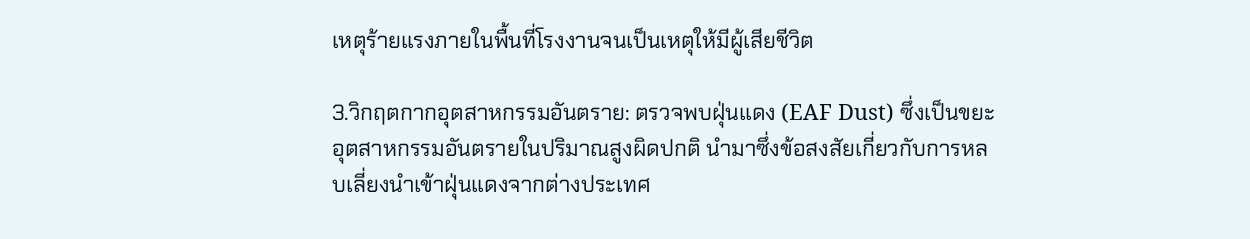เหตุร้ายแรงภายในพื้นที่โรงงานจนเป็นเหตุให้มีผู้เสียชีวิต

3.วิกฤตกากอุตสาหกรรมอันตราย: ตรวจพบฝุ่นแดง (EAF Dust) ซึ่งเป็นขยะอุตสาหกรรมอันตรายในปริมาณสูงผิดปกติ นำมาซึ่งข้อสงสัยเกี่ยวกับการหลบเลี่ยงนำเข้าฝุ่นแดงจากต่างประเทศ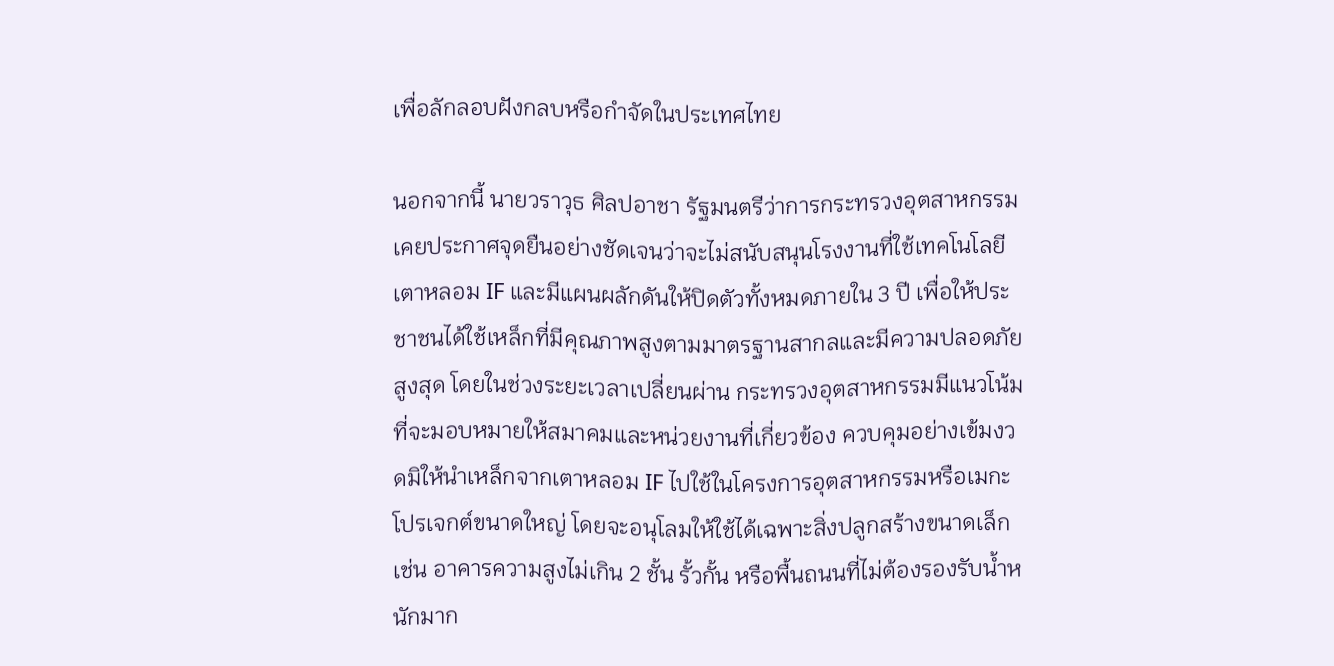เพื่อลักลอบฝังกลบหรือกำจัดในประเทศไทย

นอกจากนี้ นายวราวุธ ศิลปอาชา รัฐมนตรีว่าการกระทรวงอุตสาหกรรม เคยประกาศจุดยืนอย่างชัดเจนว่าจะไม่สนับสนุนโรงงานที่ใช้เทคโนโลยีเตาหลอม IF และมีแผนผลักดันให้ปิดตัวทั้งหมดภายใน 3 ปี เพื่อให้ประชาชนได้ใช้เหล็กที่มีคุณภาพสูงตามมาตรฐานสากลและมีความปลอดภัยสูงสุด โดยในช่วงระยะเวลาเปลี่ยนผ่าน กระทรวงอุตสาหกรรมมีแนวโน้มที่จะมอบหมายให้สมาคมและหน่วยงานที่เกี่ยวข้อง ควบคุมอย่างเข้มงวดมิให้นำเหล็กจากเตาหลอม IF ไปใช้ในโครงการอุตสาหกรรมหรือเมกะโปรเจกต์ขนาดใหญ่ โดยจะอนุโลมให้ใช้ได้เฉพาะสิ่งปลูกสร้างขนาดเล็ก เช่น อาคารความสูงไม่เกิน 2 ชั้น รั้วกั้น หรือพื้นถนนที่ไม่ต้องรองรับน้ำหนักมาก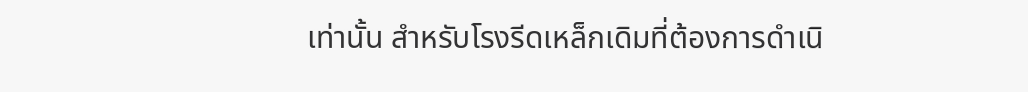เท่านั้น สำหรับโรงรีดเหล็กเดิมที่ต้องการดำเนิ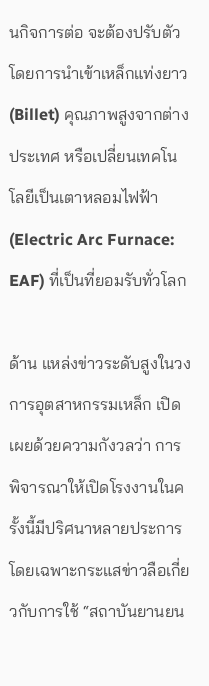นกิจการต่อ จะต้องปรับตัวโดยการนำเข้าเหล็กแท่งยาว (Billet) คุณภาพสูงจากต่างประเทศ หรือเปลี่ยนเทคโนโลยีเป็นเตาหลอมไฟฟ้า (Electric Arc Furnace: EAF) ที่เป็นที่ยอมรับทั่วโลก

ด้าน แหล่งข่าวระดับสูงในวงการอุตสาหกรรมเหล็ก เปิดเผยด้วยความกังวลว่า การพิจารณาให้เปิดโรงงานในครั้งนี้มีปริศนาหลายประการ โดยเฉพาะกระแสข่าวลือเกี่ยวกับการใช้ “สถาบันยานยน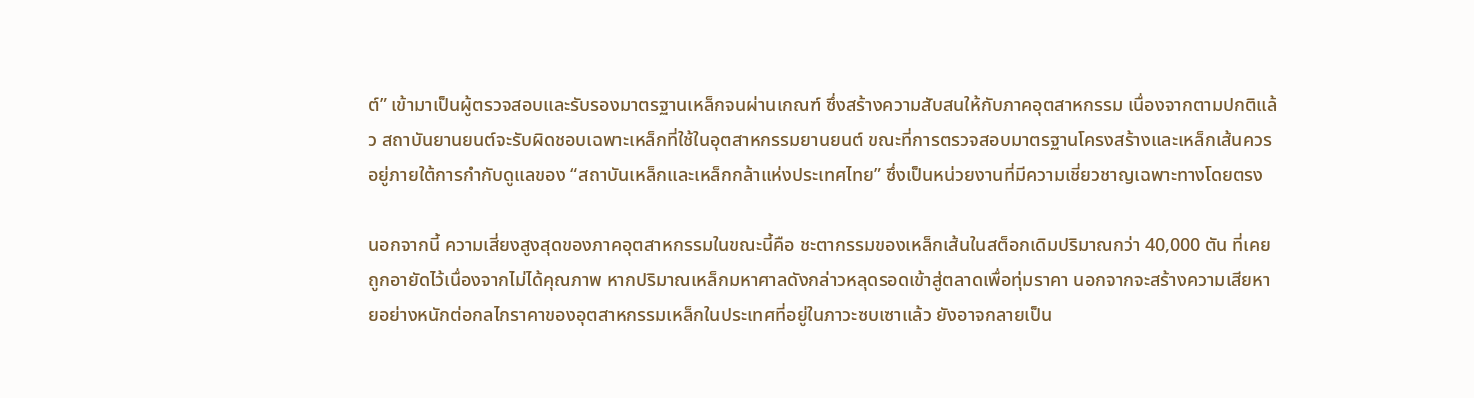ต์” เข้ามาเป็นผู้ตรวจสอบและรับรองมาตรฐานเหล็กจนผ่านเกณฑ์ ซึ่งสร้างความสับสนให้กับภาคอุตสาหกรรม เนื่องจากตามปกติแล้ว สถาบันยานยนต์จะรับผิดชอบเฉพาะเหล็กที่ใช้ในอุตสาหกรรมยานยนต์ ขณะที่การตรวจสอบมาตรฐานโครงสร้างและเหล็กเส้นควรอยู่ภายใต้การกำกับดูแลของ “สถาบันเหล็กและเหล็กกล้าแห่งประเทศไทย” ซึ่งเป็นหน่วยงานที่มีความเชี่ยวชาญเฉพาะทางโดยตรง

นอกจากนี้ ความเสี่ยงสูงสุดของภาคอุตสาหกรรมในขณะนี้คือ ชะตากรรมของเหล็กเส้นในสต็อกเดิมปริมาณกว่า 40,000 ตัน ที่เคยถูกอายัดไว้เนื่องจากไม่ได้คุณภาพ หากปริมาณเหล็กมหาศาลดังกล่าวหลุดรอดเข้าสู่ตลาดเพื่อทุ่มราคา นอกจากจะสร้างความเสียหายอย่างหนักต่อกลไกราคาของอุตสาหกรรมเหล็กในประเทศที่อยู่ในภาวะซบเซาแล้ว ยังอาจกลายเป็น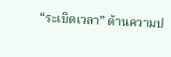“ระเบิดเวลา” ด้านความป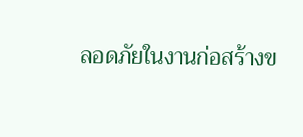ลอดภัยในงานก่อสร้างข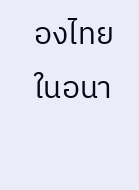องไทยในอนา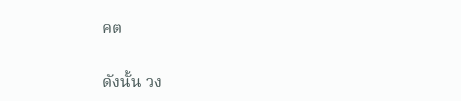คต

ดังนั้น วง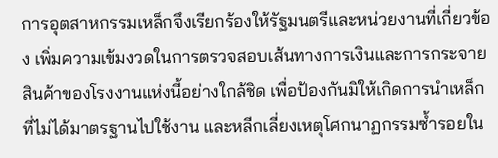การอุตสาหกรรมเหล็กจึงเรียกร้องให้รัฐมนตรีและหน่วยงานที่เกี่ยวข้อง เพิ่มความเข้มงวดในการตรวจสอบเส้นทางการเงินและการกระจายสินค้าของโรงงานแห่งนี้อย่างใกล้ชิด เพื่อป้องกันมิให้เกิดการนำเหล็กที่ไม่ได้มาตรฐานไปใช้งาน และหลีกเลี่ยงเหตุโศกนาฏกรรมซ้ำรอยใน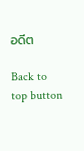อดีต

Back to top button